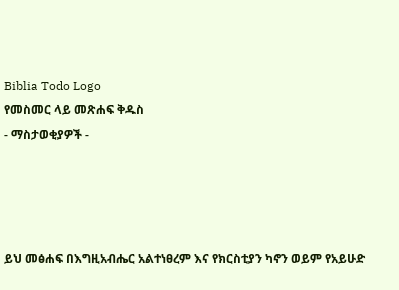Biblia Todo Logo
የመስመር ላይ መጽሐፍ ቅዱስ
- ማስታወቂያዎች -




ይህ መፅሐፍ በእግዚአብሔር አልተነፀረም እና የክርስቲያን ካኖን ወይም የአይሁድ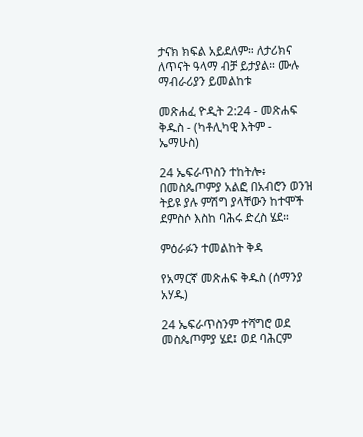ታናክ ክፍል አይደለም። ለታሪክና ለጥናት ዓላማ ብቻ ይታያል። ሙሉ ማብራሪያን ይመልከቱ

መጽሐፈ ዮዲት 2:24 - መጽሐፍ ቅዱስ - (ካቶሊካዊ እትም - ኤማሁስ)

24 ኤፍራጥስን ተከትሎ፥ በመስጴጦምያ አልፎ በአብሮን ወንዝ ትይዩ ያሉ ምሽግ ያላቸውን ከተሞች ደምስሶ እስከ ባሕሩ ድረስ ሄደ።

ምዕራፉን ተመልከት ቅዳ

የአማርኛ መጽሐፍ ቅዱስ (ሰማንያ አሃዱ)

24 ኤፍራጥስንም ተሻግሮ ወደ መስጴጦምያ ሄደ፤ ወደ ባሕርም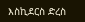እስኪደርስ ድረስ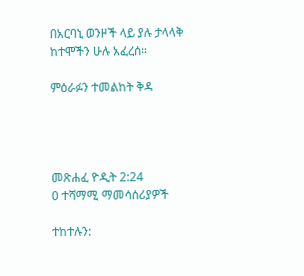በአርባኒ ወንዞች ላይ ያሉ ታላላቅ ከተሞችን ሁሉ አፈረሰ።

ምዕራፉን ተመልከት ቅዳ




መጽሐፈ ዮዲት 2:24
0 ተሻማሚ ማመሳሰሪያዎች

ተከተሉን: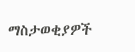ማስታወቂያዎች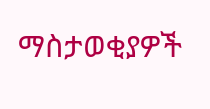ማስታወቂያዎች